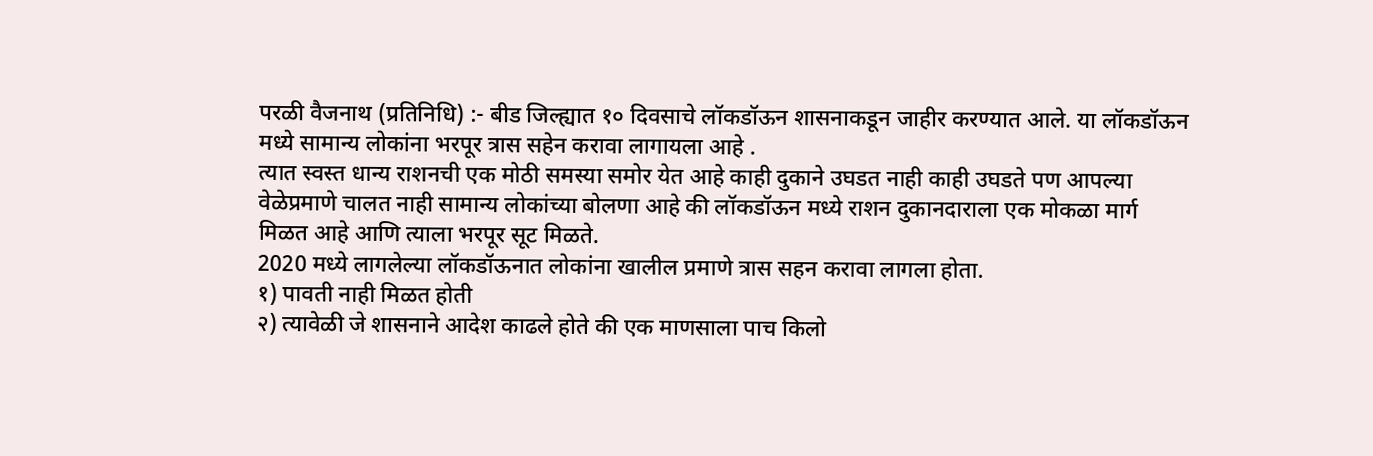परळी वैजनाथ (प्रतिनिधि) :- बीड जिल्ह्यात १० दिवसाचे लॉकडॉऊन शासनाकडून जाहीर करण्यात आले. या लॉकडॉऊन मध्ये सामान्य लोकांना भरपूर त्रास सहेन करावा लागायला आहे .
त्यात स्वस्त धान्य राशनची एक मोठी समस्या समोर येत आहे काही दुकाने उघडत नाही काही उघडते पण आपल्या वेळेप्रमाणे चालत नाही सामान्य लोकांच्या बोलणा आहे की लॉकडॉऊन मध्ये राशन दुकानदाराला एक मोकळा मार्ग मिळत आहे आणि त्याला भरपूर सूट मिळते.
2020 मध्ये लागलेल्या लॉकडॉऊनात लोकांना खालील प्रमाणे त्रास सहन करावा लागला होता.
१) पावती नाही मिळत होती
२) त्यावेळी जे शासनाने आदेश काढले होते की एक माणसाला पाच किलो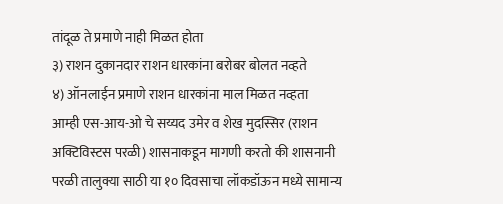तांदूळ ते प्रमाणे नाही मिळत होता
३) राशन दुकानदार राशन धारकांना बरोबर बोलत नव्हते
४) ऑनलाईन प्रमाणे राशन धारकांना माल मिळत नव्हता
आम्ही एस-आय-ओ चे सय्यद उमेर व शेख मुदस्सिर (राशन अक्टिविस्टस परळी) शासनाकडून मागणी करतो की शासनानी परळी तालुक्या साठी या १० दिवसाचा लॉकडॉऊन मध्ये सामान्य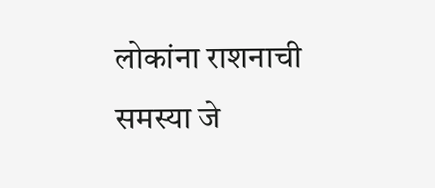लोकांना राशनाची समस्या जे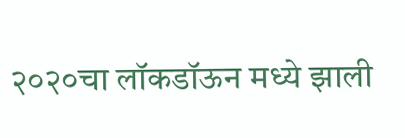२०२०चा लॉकडॉऊन मध्ये झाली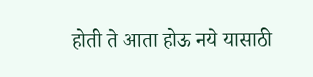होती ते आता होऊ नये यासाठी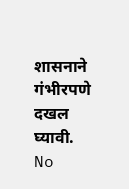शासनाने गंभीरपणे दखल घ्यावी.
No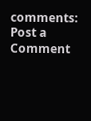comments:
Post a Comment